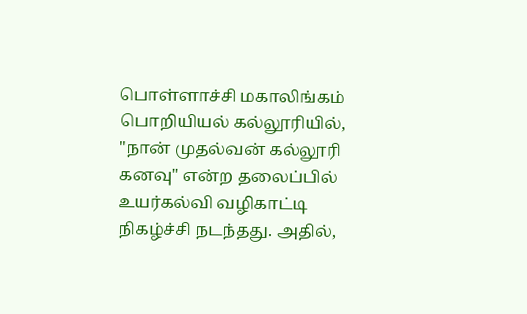பொள்ளாச்சி மகாலிங்கம் பொறியியல் கல்லூரியில், "நான் முதல்வன் கல்லூரி கனவு" என்ற தலைப்பில் உயர்கல்வி வழிகாட்டி நிகழ்ச்சி நடந்தது. அதில்,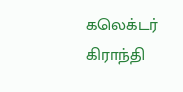கலெக்டர் கிராந்தி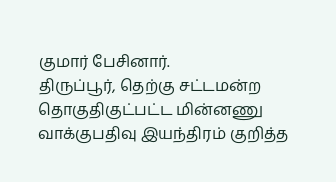குமார் பேசினார்.
திருப்பூர், தெற்கு சட்டமன்ற தொகுதிகுட்பட்ட மின்னணு வாக்குபதிவு இயந்திரம் குறித்த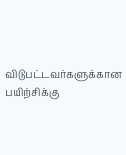விடுபட்டவர்களுக்கான பயிற்சிக்கு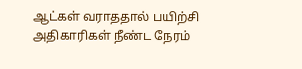ஆட்கள் வராததால் பயிற்சி அதிகாரிகள் நீண்ட நேரம்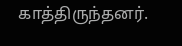காத்திருந்தனர்.